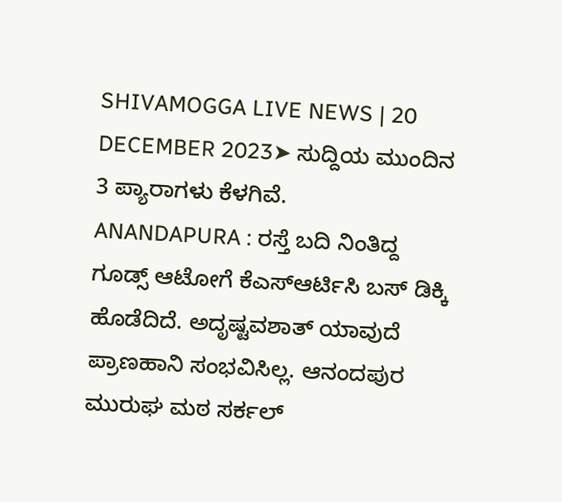SHIVAMOGGA LIVE NEWS | 20 DECEMBER 2023➤ ಸುದ್ದಿಯ ಮುಂದಿನ 3 ಪ್ಯಾರಾಗಳು ಕೆಳಗಿವೆ.
ANANDAPURA : ರಸ್ತೆ ಬದಿ ನಿಂತಿದ್ದ ಗೂಡ್ಸ್ ಆಟೋಗೆ ಕೆಎಸ್ಆರ್ಟಿಸಿ ಬಸ್ ಡಿಕ್ಕಿ ಹೊಡೆದಿದೆ. ಅದೃಷ್ಟವಶಾತ್ ಯಾವುದೆ ಪ್ರಾಣಹಾನಿ ಸಂಭವಿಸಿಲ್ಲ. ಆನಂದಪುರ ಮುರುಘ ಮಠ ಸರ್ಕಲ್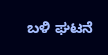ಬಳಿ ಘಟನೆ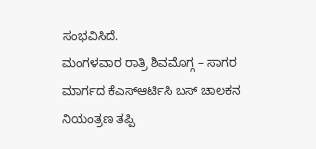ಸಂಭವಿಸಿದೆ.
ಮಂಗಳವಾರ ರಾತ್ರಿ ಶಿವಮೊಗ್ಗ – ಸಾಗರ ಮಾರ್ಗದ ಕೆಎಸ್ಆರ್ಟಿಸಿ ಬಸ್ ಚಾಲಕನ ನಿಯಂತ್ರಣ ತಪ್ಪಿ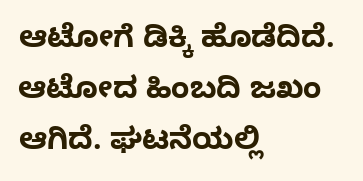ಆಟೋಗೆ ಡಿಕ್ಕಿ ಹೊಡೆದಿದೆ. ಆಟೋದ ಹಿಂಬದಿ ಜಖಂ ಆಗಿದೆ. ಘಟನೆಯಲ್ಲಿ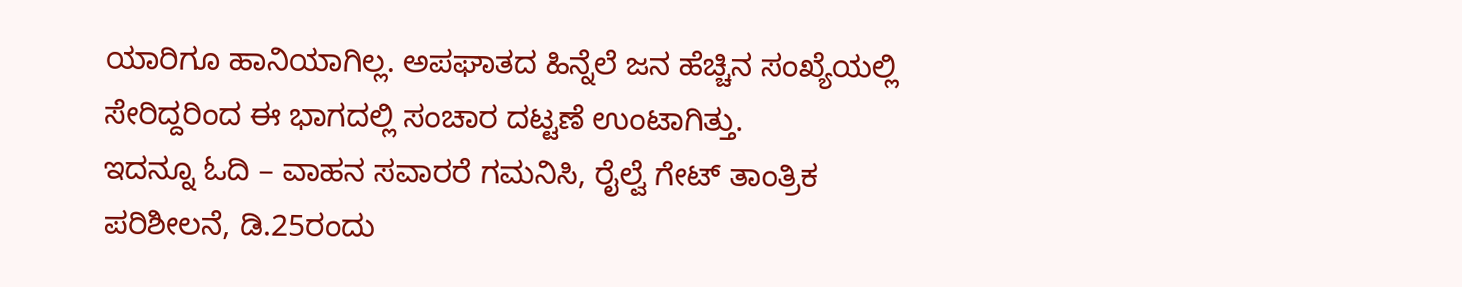ಯಾರಿಗೂ ಹಾನಿಯಾಗಿಲ್ಲ. ಅಪಘಾತದ ಹಿನ್ನೆಲೆ ಜನ ಹೆಚ್ಚಿನ ಸಂಖ್ಯೆಯಲ್ಲಿ ಸೇರಿದ್ದರಿಂದ ಈ ಭಾಗದಲ್ಲಿ ಸಂಚಾರ ದಟ್ಟಣೆ ಉಂಟಾಗಿತ್ತು.
ಇದನ್ನೂ ಓದಿ – ವಾಹನ ಸವಾರರೆ ಗಮನಿಸಿ, ರೈಲ್ವೆ ಗೇಟ್ ತಾಂತ್ರಿಕ ಪರಿಶೀಲನೆ, ಡಿ.25ರಂದು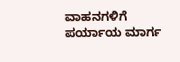ವಾಹನಗಳಿಗೆ ಪರ್ಯಾಯ ಮಾರ್ಗ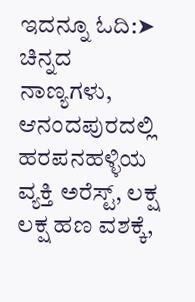ಇದನ್ನೂ ಓದಿ:➤ ಚಿನ್ನದ ನಾಣ್ಯಗಳು, ಆನಂದಪುರದಲ್ಲಿ ಹರಪನಹಳ್ಳಿಯ ವ್ಯಕ್ತಿ ಅರೆಸ್ಟ್, ಲಕ್ಷ ಲಕ್ಷ ಹಣ ವಶಕ್ಕೆ,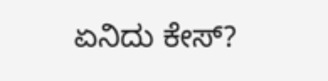ಏನಿದು ಕೇಸ್?